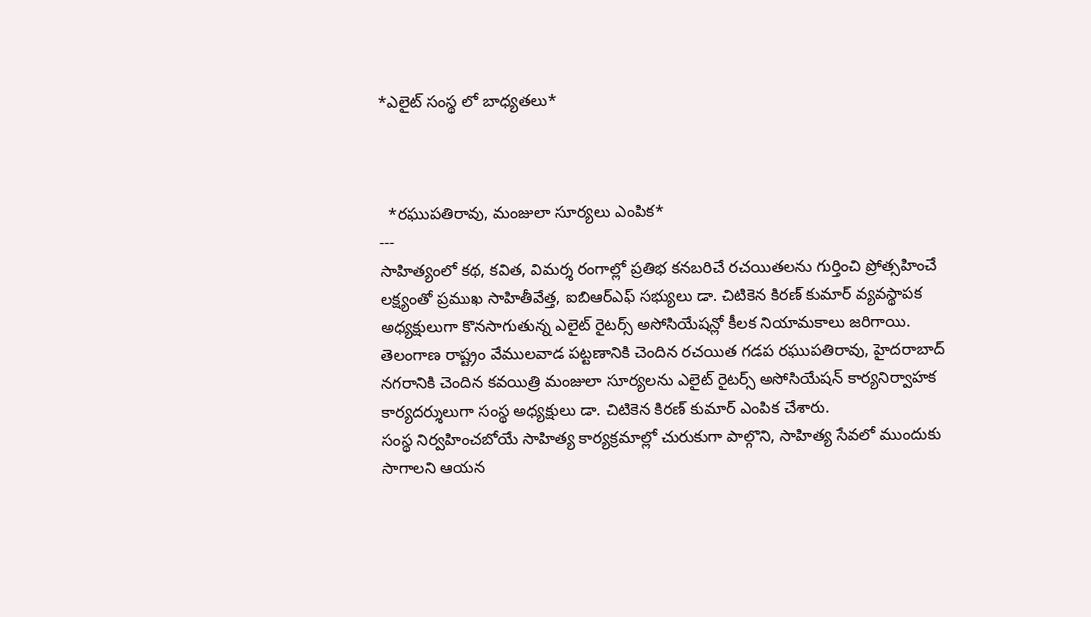*ఎలైట్ సంస్థ లో బాధ్యతలు*



  *రఘుపతిరావు, మంజులా సూర్యలు ఎంపిక*
---
సాహిత్యంలో కథ, కవిత, విమర్శ రంగాల్లో ప్రతిభ కనబరిచే రచయితలను గుర్తించి ప్రోత్సహించే లక్ష్యంతో ప్రముఖ సాహితీవేత్త, ఐబిఆర్ఎఫ్ సభ్యులు డా. చిటికెన కిరణ్ కుమార్ వ్యవస్థాపక అధ్యక్షులుగా కొనసాగుతున్న ఎలైట్ రైటర్స్ అసోసియేషన్లో కీలక నియామకాలు జరిగాయి.
తెలంగాణ రాష్ట్రం వేములవాడ పట్టణానికి చెందిన రచయిత గడప రఘుపతిరావు, హైదరాబాద్ నగరానికి చెందిన కవయిత్రి మంజులా సూర్యలను ఎలైట్ రైటర్స్ అసోసియేషన్ కార్యనిర్వాహక కార్యదర్శులుగా సంస్థ అధ్యక్షులు డా. చిటికెన కిరణ్ కుమార్ ఎంపిక చేశారు.
సంస్థ నిర్వహించబోయే సాహిత్య కార్యక్రమాల్లో చురుకుగా పాల్గొని, సాహిత్య సేవలో ముందుకు సాగాలని ఆయన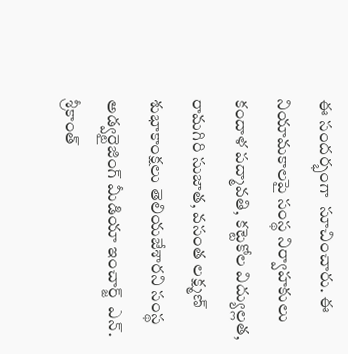ఈ సందర్భంగా  సూచించారు. ఈ నియామకాలపై సంస్థ నిర్వాహకులు కందాళ పద్మావతి, కట్టెకోల విద్యుల్లత, రామగిరి సుజాత, వసంత లక్ష్మణ్ శుభాకాంక్షలు తెలియజేశారని సంస్థ  అడ్వర్టైజింగ్ మీడియా ఇంచార్జ్  ఎన్. శ్రీకాంత్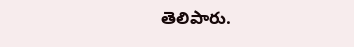తెలిపారు.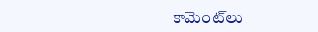కామెంట్‌లు